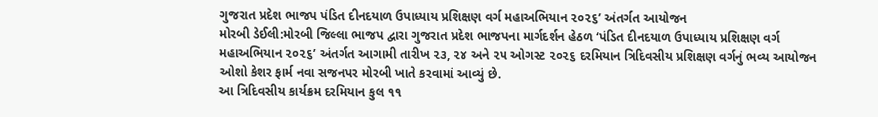ગુજરાત પ્રદેશ ભાજપ પંડિત દીનદયાળ ઉપાધ્યાય પ્રશિક્ષણ વર્ગ મહાઅભિયાન ૨૦૨૬’ અંતર્ગત આયોજન
મોરબી ડેઈલી:મોરબી જિલ્લા ભાજપ દ્વારા ગુજરાત પ્રદેશ ભાજપના માર્ગદર્શન હેઠળ ‘પંડિત દીનદયાળ ઉપાધ્યાય પ્રશિક્ષણ વર્ગ મહાઅભિયાન ૨૦૨૬’ અંતર્ગત આગામી તારીખ ૨૩, ૨૪ અને ૨૫ ઓગસ્ટ ૨૦૨૬ દરમિયાન ત્રિદિવસીય પ્રશિક્ષણ વર્ગનું ભવ્ય આયોજન ઓશો કેશર ફાર્મ નવા સજનપર મોરબી ખાતે કરવામાં આવ્યું છે.
આ ત્રિદિવસીય કાર્યક્રમ દરમિયાન કુલ ૧૧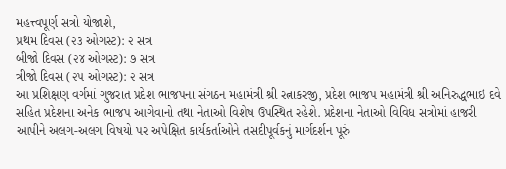મહત્ત્વપૂર્ણ સત્રો યોજાશે,
પ્રથમ દિવસ (૨૩ ઓગસ્ટ): ૨ સત્ર
બીજો દિવસ (૨૪ ઓગસ્ટ): ૭ સત્ર
ત્રીજો દિવસ (૨૫ ઓગસ્ટ): ૨ સત્ર
આ પ્રશિક્ષણ વર્ગમાં ગુજરાત પ્રદેશ ભાજપના સંગઠન મહામંત્રી શ્રી રત્નાકરજી, પ્રદેશ ભાજપ મહામંત્રી શ્રી અનિરુદ્ધભાઇ દવે સહિત પ્રદેશના અનેક ભાજપ આગેવાનો તથા નેતાઓ વિશેષ ઉપસ્થિત રહેશે. પ્રદેશના નેતાઓ વિવિધ સત્રોમાં હાજરી આપીને અલગ-અલગ વિષયો પર અપેક્ષિત કાર્યકર્તાઓને તસદીપૂર્વકનું માર્ગદર્શન પૂરું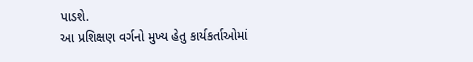પાડશે.
આ પ્રશિક્ષણ વર્ગનો મુખ્ય હેતુ કાર્યકર્તાઓમાં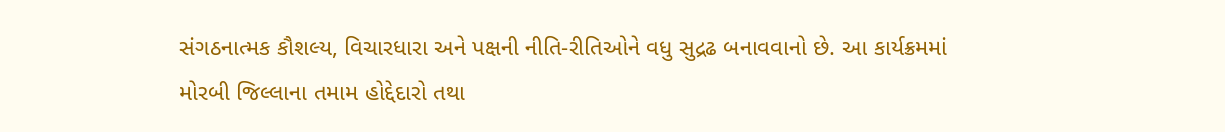સંગઠનાત્મક કૌશલ્ય, વિચારધારા અને પક્ષની નીતિ-રીતિઓને વધુ સુદ્રઢ બનાવવાનો છે. આ કાર્યક્રમમાં મોરબી જિલ્લાના તમામ હોદ્દેદારો તથા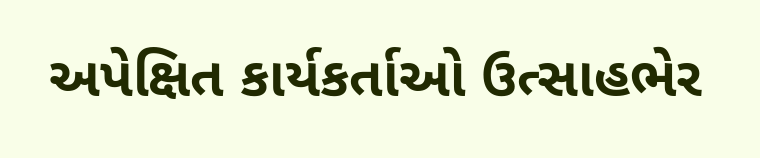અપેક્ષિત કાર્યકર્તાઓ ઉત્સાહભેર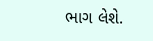ભાગ લેશે.